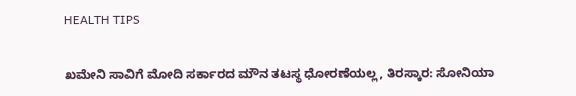HEALTH TIPS

ಖಮೇನಿ ಸಾವಿಗೆ ಮೋದಿ ಸರ್ಕಾರದ ಮೌನ ತಟಸ್ಥ ಧೋರಣೆಯಲ್ಲ, ತಿರಸ್ಕಾರ: ಸೋನಿಯಾ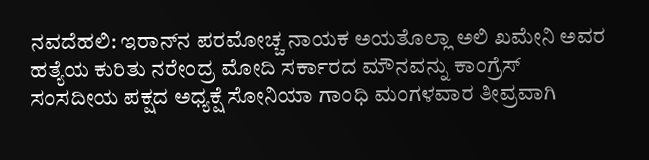ನವದೆಹಲಿ: ಇರಾನ್‌ನ ಪರಮೋಚ್ಚ ನಾಯಕ ಅಯತೊಲ್ಲಾ ಅಲಿ ಖಮೇನಿ ಅವರ ಹತ್ಯೆಯ ಕುರಿತು ನರೇಂದ್ರ ಮೋದಿ ಸರ್ಕಾರದ ಮೌನವನ್ನು ಕಾಂಗ್ರೆಸ್ ಸಂಸದೀಯ ಪಕ್ಷದ ಅಧ್ಯಕ್ಷೆ ಸೋನಿಯಾ ಗಾಂಧಿ ಮಂಗಳವಾರ ತೀವ್ರವಾಗಿ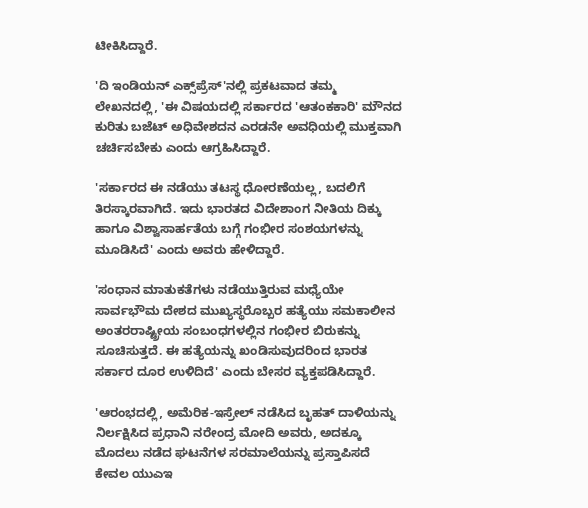ಟೀಕಿಸಿದ್ದಾರೆ.

'ದಿ ಇಂಡಿಯನ್ ಎಕ್ಸ್‌ಪ್ರೆಸ್‌'ನಲ್ಲಿ ಪ್ರಕಟವಾದ ತಮ್ಮ ಲೇಖನದಲ್ಲಿ, 'ಈ ವಿಷಯದಲ್ಲಿ ಸರ್ಕಾರದ 'ಆತಂಕಕಾರಿ' ಮೌನದ ಕುರಿತು ಬಜೆಟ್‌ ಅಧಿವೇಶದನ ಎರಡನೇ ಅವಧಿಯಲ್ಲಿ ಮುಕ್ತವಾಗಿ ಚರ್ಚಿಸಬೇಕು ಎಂದು ಆಗ್ರಹಿಸಿದ್ದಾರೆ.

'ಸರ್ಕಾರದ ಈ ನಡೆಯು ತಟಸ್ಥ ಧೋರಣೆಯಲ್ಲ, ಬದಲಿಗೆ ತಿರಸ್ಕಾರವಾಗಿದೆ. ಇದು ಭಾರತದ ವಿದೇಶಾಂಗ ನೀತಿಯ ದಿಕ್ಕು ಹಾಗೂ ವಿಶ್ವಾಸಾರ್ಹತೆಯ ಬಗ್ಗೆ ಗಂಭೀರ ಸಂಶಯಗಳನ್ನು ಮೂಡಿಸಿದೆ' ಎಂದು ಅವರು ಹೇಳಿದ್ದಾರೆ.

'ಸಂಧಾನ ಮಾತುಕತೆಗಳು ನಡೆಯುತ್ತಿರುವ ಮಧ್ಯೆಯೇ ಸಾರ್ವಭೌಮ ದೇಶದ ಮುಖ್ಯಸ್ಥರೊಬ್ಬರ ಹತ್ಯೆಯು ಸಮಕಾಲೀನ ಅಂತರರಾಷ್ಟ್ರೀಯ ಸಂಬಂಧಗಳಲ್ಲಿನ ಗಂಭೀರ ಬಿರುಕನ್ನು ಸೂಚಿಸುತ್ತದೆ. ಈ ಹತ್ಯೆಯನ್ನು ಖಂಡಿಸುವುದರಿಂದ ಭಾರತ ಸರ್ಕಾರ ದೂರ ಉಳಿದಿದೆ' ಎಂದು ಬೇಸರ ವ್ಯಕ್ತಪಡಿಸಿದ್ದಾರೆ.

'ಆರಂಭದಲ್ಲಿ, ಅಮೆರಿಕ-ಇಸ್ರೇಲ್ ನಡೆಸಿದ ಬೃಹತ್ ದಾಳಿಯನ್ನು ನಿರ್ಲಕ್ಷಿಸಿದ ಪ್ರಧಾನಿ ನರೇಂದ್ರ ಮೋದಿ ಅವರು, ಅದಕ್ಕೂ ಮೊದಲು ನಡೆದ ಘಟನೆಗಳ ಸರಮಾಲೆಯನ್ನು ಪ್ರಸ್ತಾಪಿಸದೆ ಕೇವಲ ಯುಎಇ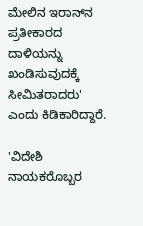ಮೇಲಿನ ಇರಾನ್‌ನ ಪ್ರತೀಕಾರದ ದಾಳಿಯನ್ನು ಖಂಡಿಸುವುದಕ್ಕೆ ಸೀಮಿತರಾದರು' ಎಂದು ಕಿಡಿಕಾರಿದ್ದಾರೆ.

'ವಿದೇಶಿ ನಾಯಕರೊಬ್ಬರ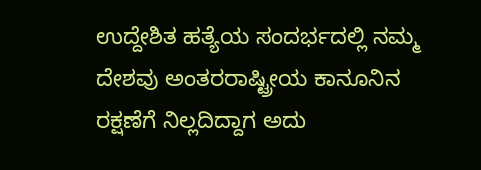ಉದ್ದೇಶಿತ ಹತ್ಯೆಯ ಸಂದರ್ಭದಲ್ಲಿ ನಮ್ಮ ದೇಶವು ಅಂತರರಾಷ್ಟ್ರೀಯ ಕಾನೂನಿನ ರಕ್ಷಣೆಗೆ ನಿಲ್ಲದಿದ್ದಾಗ ಅದು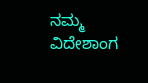ನಮ್ಮ ವಿದೇಶಾಂಗ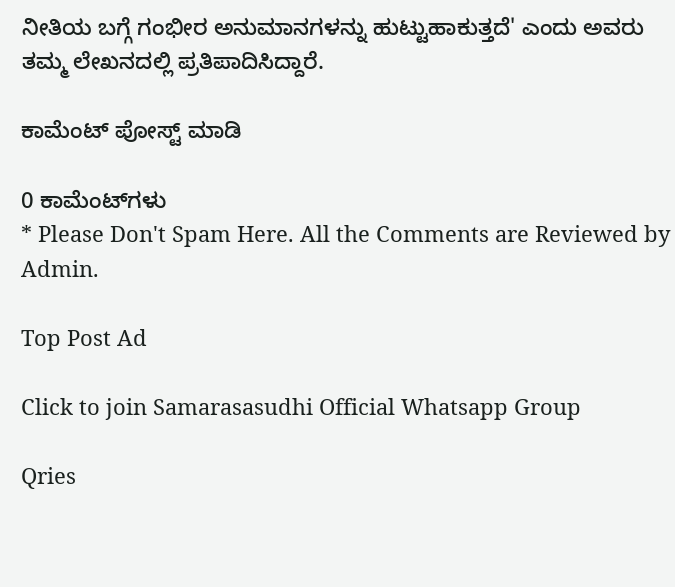ನೀತಿಯ ಬಗ್ಗೆ ಗಂಭೀರ ಅನುಮಾನಗಳನ್ನು ಹುಟ್ಟುಹಾಕುತ್ತದೆ' ಎಂದು ಅವರು ತಮ್ಮ ಲೇಖನದಲ್ಲಿ ಪ್ರತಿಪಾದಿಸಿದ್ದಾರೆ.

ಕಾಮೆಂಟ್‌‌ ಪೋಸ್ಟ್‌ ಮಾಡಿ

0 ಕಾಮೆಂಟ್‌ಗಳು
* Please Don't Spam Here. All the Comments are Reviewed by Admin.

Top Post Ad

Click to join Samarasasudhi Official Whatsapp Group

Qries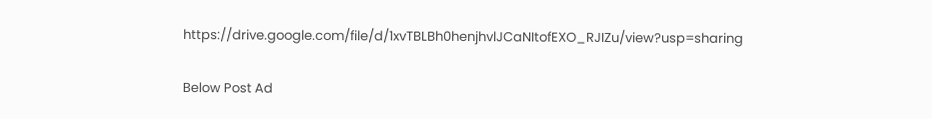https://drive.google.com/file/d/1xvTBLBh0henjhvlJCaNItofEXO_RJIZu/view?usp=sharing

Below Post Ad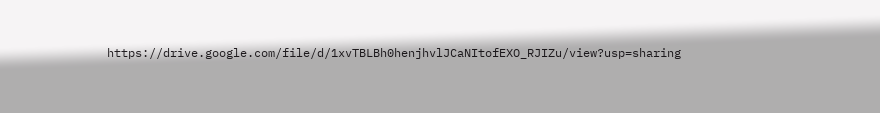https://drive.google.com/file/d/1xvTBLBh0henjhvlJCaNItofEXO_RJIZu/view?usp=sharing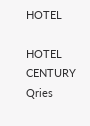HOTEL

HOTEL
CENTURY
Qries